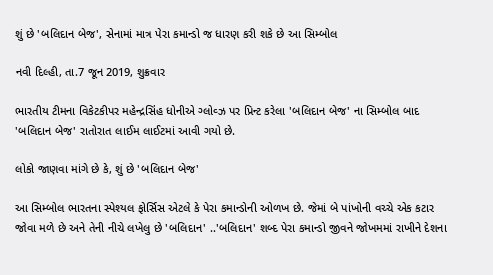શું છે 'બલિદાન બેજ', સેનામાં માત્ર પેરા કમાન્ડો જ ધારણ કરી શકે છે આ સિમ્બોલ

નવી દિલ્હી, તા.7 જૂન 2019, શુક્રવાર

ભારતીય ટીમના વિકેટકીપર મહેન્દ્રસિંહ ધોનીએ ગ્લોવ્ઝ પર પ્રિન્ટ કરેલા 'બલિદાન બેજ' ના સિમ્બોલ બાદ 'બલિદાન બેજ' રાતોરાત લાઈમ લાઈટમાં આવી ગયો છે.

લોકો જાણવા માંગે છે કે, શું છે 'બલિદાન બેજ'

આ સિમ્બોલ ભારતના સ્પેશ્યલ ફોર્સિસ એટલે કે પેરા કમાન્ડોની ઓળખ છે. જેમાં બે પાંખોની વચ્ચે એક કટાર જોવા મળે છે અને તેની નીચે લખેલુ છે 'બલિદાન' ..'બલિદાન' શબ્દ પેરા કમાન્ડો જીવને જોખમમાં રાખીને દેશના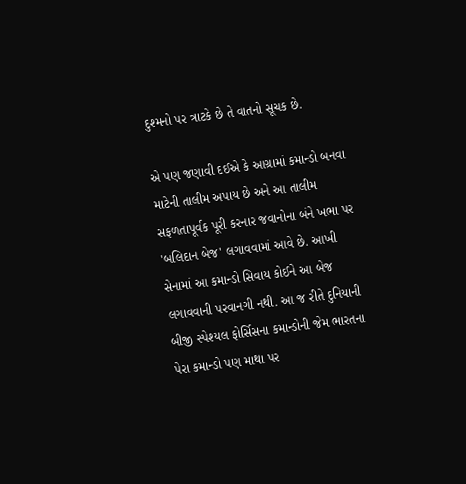દુશ્મનો પર ત્રાટકે છે તે વાતનો સૂચક છે.

એ પણ જણાવી દઈએ કે આગ્રામાં કમાન્ડો બનવા માટેની તાલીમ અપાય છે અને આ તાલીમ સફળતાપૂર્વક પૂરી કરનાર જવાનોના બંને ખભા પર 'બલિદાન બેજ' લગાવવામાં આવે છે. આખી સેનામાં આ કમાન્ડો સિવાય કોઈને આ બેજ લગાવવાની પરવાનગી નથી. આ જ રીતે દુનિયાની બીજી સ્પેશ્યલ ફોર્સિસના કમાન્ડોની જેમ ભારતના પેરા કમાન્ડો પણ માથા પર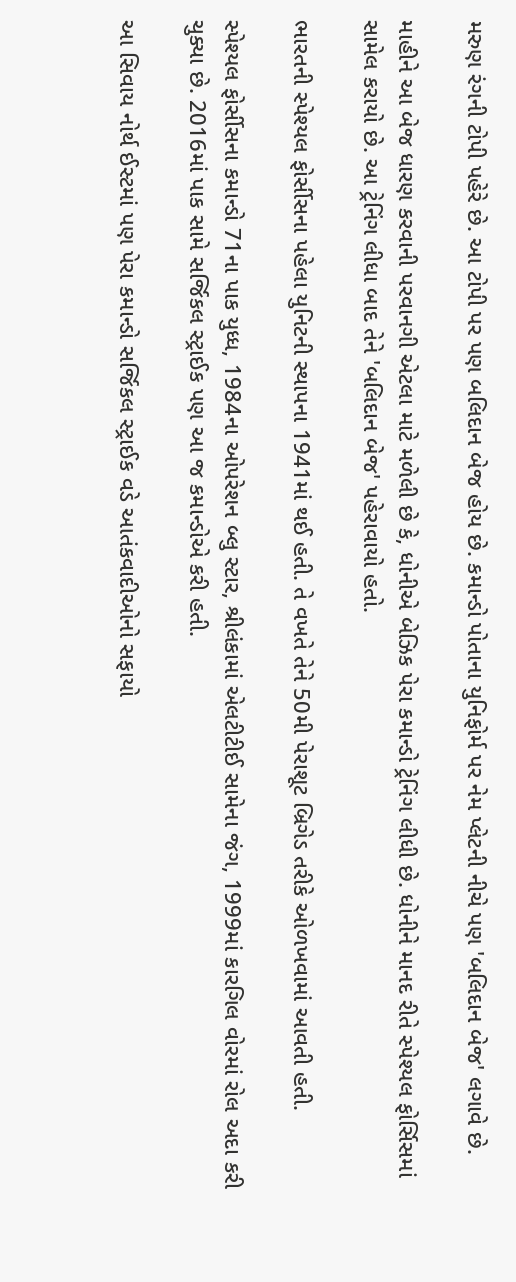મરુણ રંગની ટોપી પહેરે છે. આ ટોપી પર પણ બલિદાન બેજ હોય છે. કમાન્ડો પોતાના યુનિફોર્મ પર નેમ પ્લેટની નીચે પણ 'બલિદાન બેજ' લગાવે છે.

માહીને આ બેજ ધારણ કરવાની પરવાનગી એટલા માટે મળેલી છે કે, ધોનીએ બેઝિક પેરા કમાન્ડો ટ્રેનિંગ લીધી છે. ધોનીને માનદ રીતે સ્પેશ્યલ ફોર્સિસમાં સામેલ કરાયો છે. આ ટ્રેનિંગ લીધા બાદ તેને 'બલિદાન બેજ' પહેરાવાયો હતો.

ભારતની સ્પેશ્યલ ફોર્સીસના પહેલા યુનિટની સ્થાપના 1941માં થઈ હતી. તે વખતે તેને 50મી પેરાશૂટ બ્રિગેડ તરીકે ઓળખવામાં આવતી હતી.

સ્પેશ્યલ ફોર્સીસના કમાન્ડો 71ના પાક યુધ્ધ, 1984ના ઓપરેશન બ્લુ સ્ટાર, શ્રીલંકામાં એલટીટીઈ સામેના જંગ, 1999માં કારગિલ વોરમાં રોલ અદા કરી ચુક્યા છે. 2016માં પાક સામે સર્જિકલ સ્ટ્રાઈક પણ આ જ કમાન્ડોએ કરી હતી.

આ સિવાય નોર્થ ઈસ્ટમાં પણ પેરા કમાન્ડો સર્જિકલ સ્ટ્રાઈક વડે આતંકવાદીઓનો સફાયો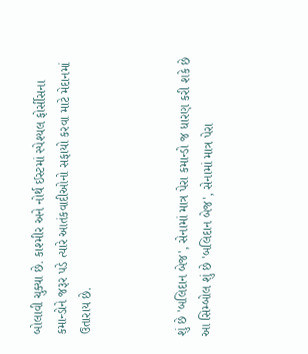બોલાવી ચુક્યા છે. કાશ્મીર અને નોર્થ ઈસ્ટમાં સ્પેશ્યલ ફોર્સીસના કમાન્ડોને જરૂર પડે ત્યારે આતંકવાદીઓનો સફાયો કરવા માટે મેદાનમાં ઉતારાય છે.



શું છે 'બલિદાન બેજ', સેનામાં માત્ર પેરા કમાન્ડો જ ધારણ કરી શકે છે આ સિમ્બોલ શું છે 'બલિદાન બેજ', સેનામાં માત્ર પેરા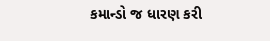કમાન્ડો જ ધારણ કરી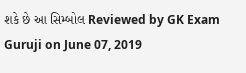શકે છે આ સિમ્બોલ Reviewed by GK Exam Guruji on June 07, 2019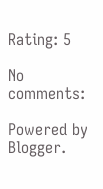Rating: 5

No comments:

Powered by Blogger.